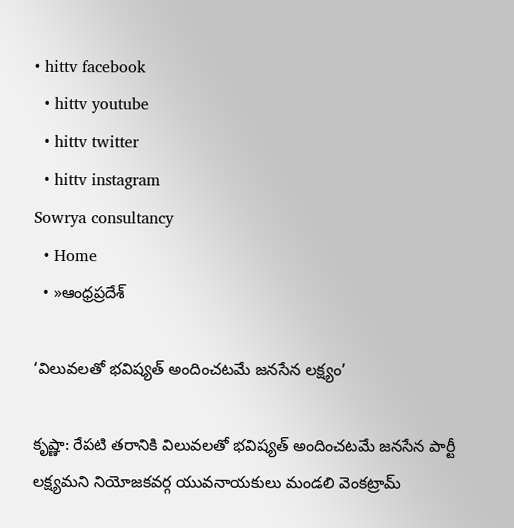• hittv facebook
  • hittv youtube
  • hittv twitter
  • hittv instagram
Sowrya consultancy
  • Home
  • »ఆంధ్రప్రదేశ్

‘విలువలతో భవిష్యత్ అందించటమే జనసేన లక్ష్యం’

కృష్ణా: రేపటి తరానికి విలువలతో భవిష్యత్ అందించటమే జనసేన పార్టీ లక్ష్యమని నియోజకవర్గ యువనాయకులు మండలి వెంకట్రామ్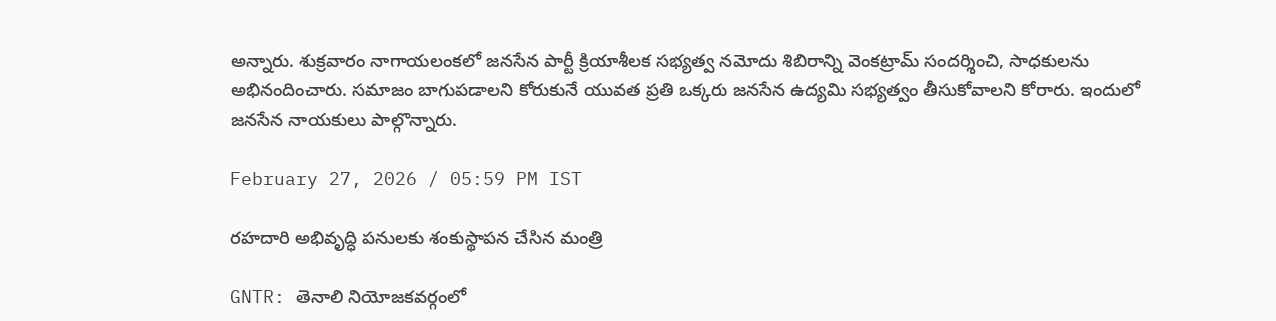అన్నారు. శుక్రవారం నాగాయలంకలో జనసేన పార్టీ క్రియాశీలక సభ్యత్వ నమోదు శిబిరాన్ని వెంకట్రామ్ సందర్శించి, సాధకులను అభినందించారు. సమాజం బాగుపడాలని కోరుకునే యువత ప్రతి ఒక్కరు జనసేన ఉద్యమి సభ్యత్వం తీసుకోవాలని కోరారు. ఇందులో జనసేన నాయకులు పాల్గొన్నారు.

February 27, 2026 / 05:59 PM IST

రహదారి అభివృద్ధి పనులకు శంకుస్థాపన చేసిన మంత్రి

GNTR: తెనాలి నియోజకవర్గంలో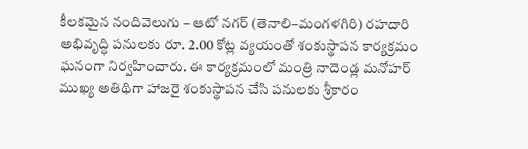కీలకమైన నందివెలుగు – ఆటో నగర్ (తెనాలి–మంగళగిరి) రహదారి అభివృద్ధి పనులకు రూ. 2.00 కోట్ల వ్యయంతో శంకుస్థాపన కార్యక్రమం ఘనంగా నిర్వహించారు. ఈ కార్యక్రమంలో మంత్రి నాదెండ్ల మనోహర్ ముఖ్య అతిథిగా హాజరై శంకుస్థాపన చేసి పనులకు శ్రీకారం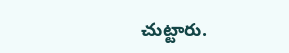చుట్టారు.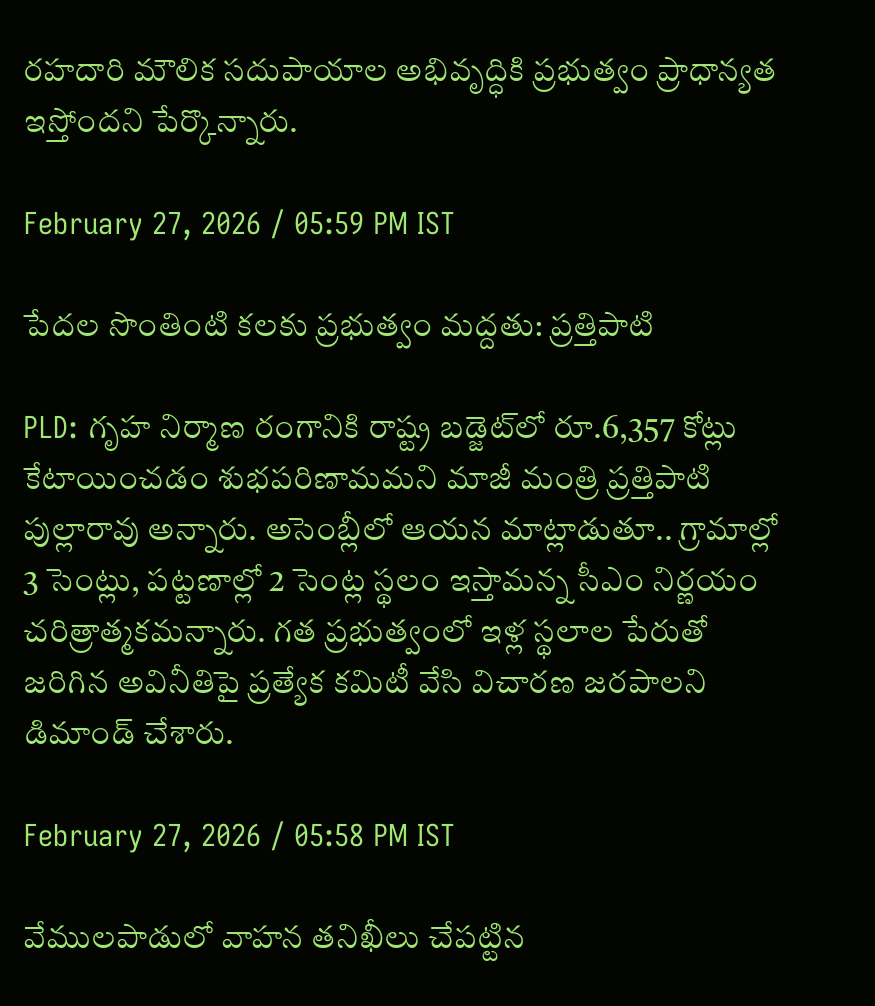రహదారి మౌలిక సదుపాయాల అభివృద్ధికి ప్రభుత్వం ప్రాధాన్యత ఇస్తోందని పేర్కొన్నారు.

February 27, 2026 / 05:59 PM IST

పేదల సొంతింటి కలకు ప్రభుత్వం మద్దతు: ప్రత్తిపాటి

PLD: గృహ నిర్మాణ రంగానికి రాష్ట్ర బడ్జెట్‌లో రూ.6,357 కోట్లు కేటాయించడం శుభపరిణామమని మాజీ మంత్రి ప్రత్తిపాటి పుల్లారావు అన్నారు. అసెంబ్లీలో ఆయన మాట్లాడుతూ.. గ్రామాల్లో 3 సెంట్లు, పట్టణాల్లో 2 సెంట్ల స్థలం ఇస్తామన్న సీఎం నిర్ణయం చరిత్రాత్మకమన్నారు. గత ప్రభుత్వంలో ఇళ్ల స్థలాల పేరుతో జరిగిన అవినీతిపై ప్రత్యేక కమిటీ వేసి విచారణ జరపాలని డిమాండ్ చేశారు.

February 27, 2026 / 05:58 PM IST

వేములపాడులో వాహన తనిఖీలు చేపట్టిన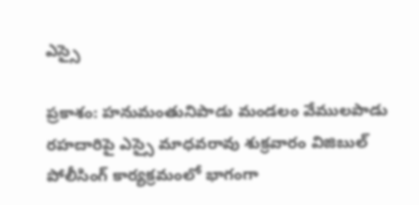ఎస్సై

ప్రకాశం: హనుమంతునిపాడు మండలం వేములపాడు రహదారిపై ఎస్సై మాధవరావు శుక్రవారం విజిబుల్ పోలీసింగ్ కార్యక్రమంలో భాగంగా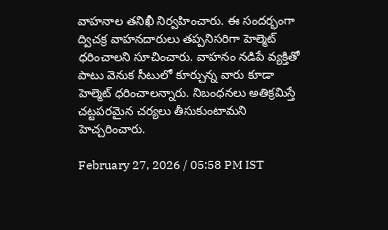వాహనాల తనిఖీ నిర్వహించారు. ఈ సందర్భంగా ద్విచక్ర వాహనదారులు తప్పనిసరిగా హెల్మెట్ ధరించాలని సూచించారు. వాహనం నడిపే వ్యక్తితో పాటు వెనుక సీటులో కూర్చున్న వారు కూడా హెల్మెట్ ధరించాలన్నారు. నిబంధనలు అతిక్రమిస్తే చట్టపరమైన చర్యలు తీసుకుంటామని హెచ్చరించారు.

February 27, 2026 / 05:58 PM IST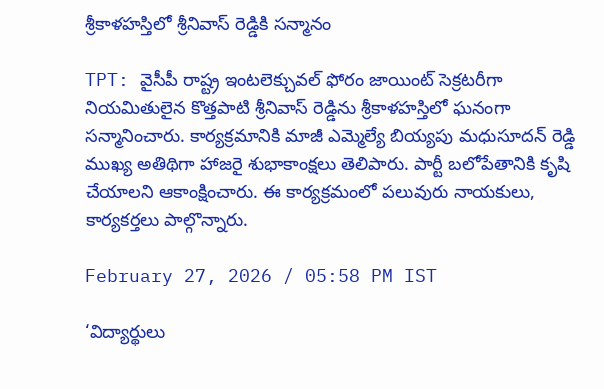శ్రీకాళహస్తిలో శ్రీనివాస్ రెడ్డికి సన్మానం

TPT: వైసీపీ రాష్ట్ర ఇంటలెక్చువల్ ఫోరం జాయింట్ సెక్రటరీగా నియమితులైన కొత్తపాటి శ్రీనివాస్ రెడ్డిను శ్రీకాళహస్తిలో ఘనంగా సన్మానించారు. కార్యక్రమానికి మాజీ ఎమ్మెల్యే బియ్యపు మధుసూదన్ రెడ్డి ముఖ్య అతిథిగా హాజరై శుభాకాంక్షలు తెలిపారు. పార్టీ బలోపేతానికి కృషి చేయాలని ఆకాంక్షించారు. ఈ కార్యక్రమంలో పలువురు నాయకులు, కార్యకర్తలు పాల్గొన్నారు.

February 27, 2026 / 05:58 PM IST

‘విద్యార్థులు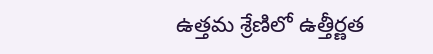ఉత్తమ శ్రేణిలో ఉత్తీర్ణత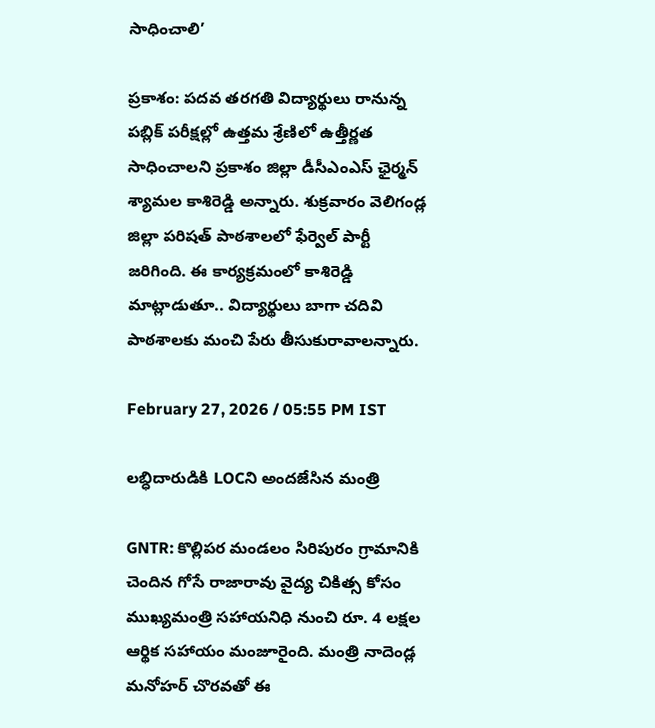సాధించాలి’

ప్రకాశం: పదవ తరగతి విద్యార్థులు రానున్న పబ్లిక్ పరీక్షల్లో ఉత్తమ శ్రేణిలో ఉత్తీర్ణత సాధించాలని ప్రకాశం జిల్లా డీసీఎంఎస్ ఛైర్మన్ శ్యామల కాశిరెడ్డి అన్నారు. శుక్రవారం వెలిగండ్ల జిల్లా పరిషత్ పాఠశాలలో ఫేర్వెల్ పార్టీ జరిగింది. ఈ కార్యక్రమంలో కాశిరెడ్డి మాట్లాడుతూ.. విద్యార్థులు బాగా చదివి పాఠశాలకు మంచి పేరు తీసుకురావాలన్నారు.

February 27, 2026 / 05:55 PM IST

లబ్ధిదారుడికి LOCని అందజేసిన మంత్రి

GNTR: కొల్లిపర మండలం సిరిపురం గ్రామానికి చెందిన గోసే రాజారావు వైద్య చికిత్స కోసం ముఖ్యమంత్రి సహాయనిధి నుంచి రూ. 4 లక్షల ఆర్థిక సహాయం మంజూరైంది. మంత్రి నాదెండ్ల మనోహర్ చొరవతో ఈ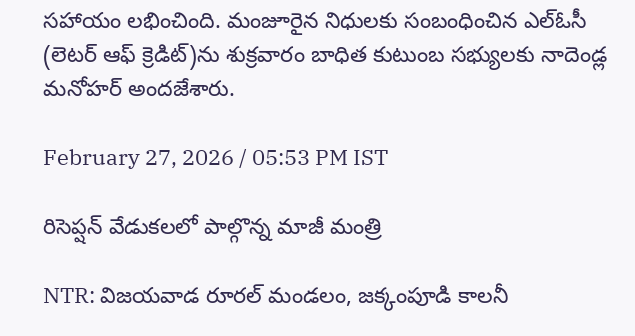సహాయం లభించింది. మంజూరైన నిధులకు సంబంధించిన ఎల్‌ఓసీ (లెటర్ ఆఫ్ క్రెడిట్)ను శుక్రవారం బాధిత కుటుంబ సభ్యులకు నాదెండ్ల మనోహర్ అందజేశారు.

February 27, 2026 / 05:53 PM IST

రిసెప్షన్ వేడుకలలో పాల్గొన్న మాజీ మంత్రి

NTR: విజయవాడ రూరల్ మండలం, జక్కంపూడి కాలనీ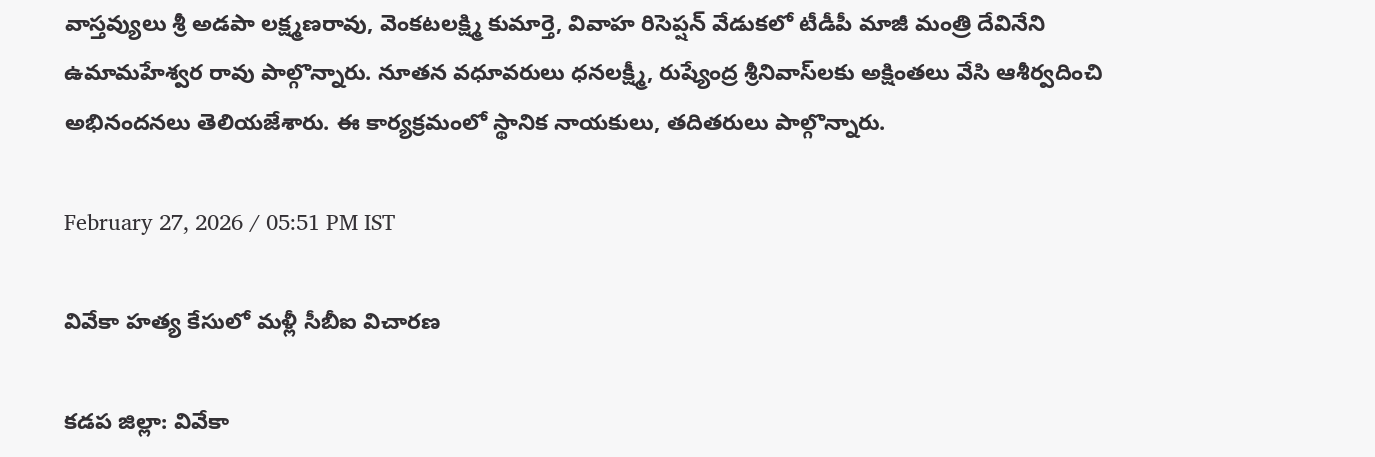వాస్తవ్యులు శ్రీ అడపా లక్ష్మణరావు, వెంకటలక్ష్మి కుమార్తె, వివాహ రిసెప్షన్ వేడుకలో టీడీపీ మాజీ మంత్రి దేవినేని ఉమామహేశ్వర రావు పాల్గొన్నారు. నూతన వధూవరులు ధనలక్ష్మీ, రుష్యేంద్ర శ్రీనివాస్‌లకు అక్షింతలు వేసి ఆశీర్వదించి అభినందనలు తెలియజేశారు. ఈ కార్యక్రమంలో స్థానిక నాయకులు, తదితరులు పాల్గొన్నారు.

February 27, 2026 / 05:51 PM IST

వివేకా హత్య కేసులో మళ్లీ సీబీఐ విచారణ

కడప జిల్లా: వివేకా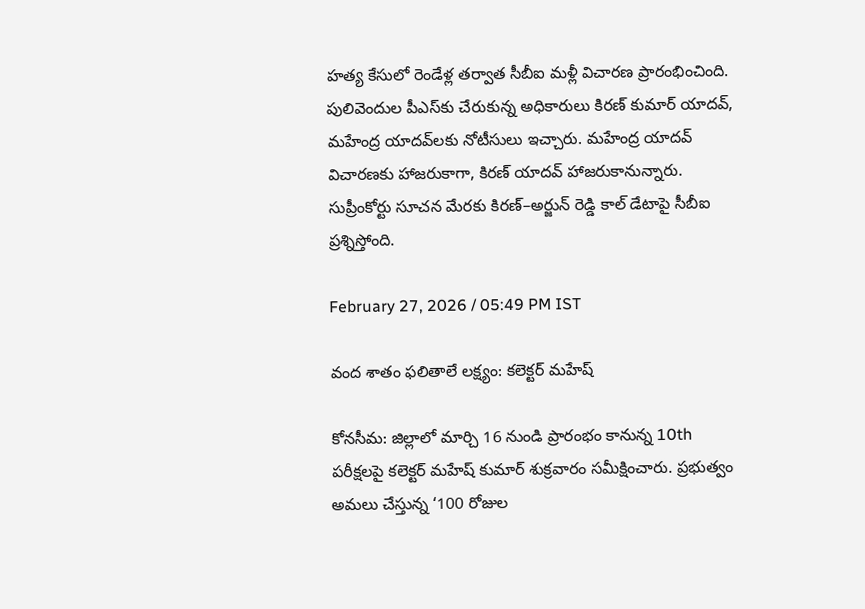హత్య కేసులో రెండేళ్ల తర్వాత సీబీఐ మళ్లీ విచారణ ప్రారంభించింది. పులివెందుల పీఎస్‌కు చేరుకున్న అధికారులు కిరణ్ కుమార్ యాదవ్, మహేంద్ర యాదవ్‌లకు నోటీసులు ఇచ్చారు. మహేంద్ర యాదవ్ విచారణకు హాజరుకాగా, కిరణ్ యాదవ్ హాజరుకానున్నారు. సుప్రీంకోర్టు సూచన మేరకు కిరణ్–అర్జున్ రెడ్డి కాల్ డేటాపై సీబీఐ ప్రశ్నిస్తోంది.

February 27, 2026 / 05:49 PM IST

వంద శాతం ఫలితాలే లక్ష్యం: కలెక్టర్ మహేష్

కోనసీమ: జిల్లాలో మార్చి 16 నుండి ప్రారంభం కానున్న 10th పరీక్షలపై కలెక్టర్ మహేష్ కుమార్ శుక్రవారం సమీక్షించారు. ప్రభుత్వం అమలు చేస్తున్న ‘100 రోజుల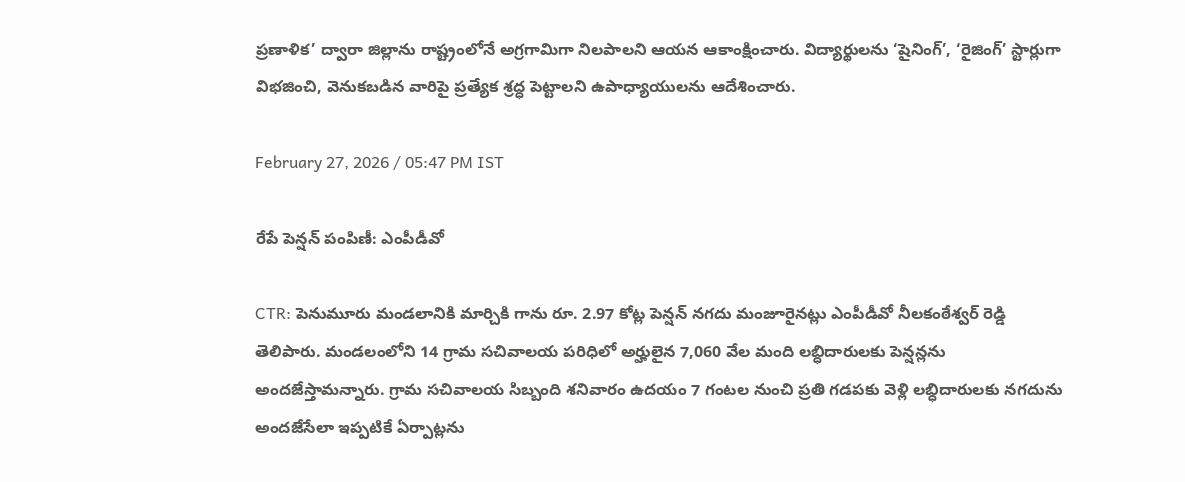ప్రణాళిక’ ద్వారా జిల్లాను రాష్ట్రంలోనే అగ్రగామిగా నిలపాలని ఆయన ఆకాంక్షించారు. విద్యార్థులను ‘షైనింగ్’, ‘రైజింగ్’ స్టార్లుగా విభజించి, వెనుకబడిన వారిపై ప్రత్యేక శ్రద్ధ పెట్టాలని ఉపాధ్యాయులను ఆదేశించారు.

February 27, 2026 / 05:47 PM IST

రేపే పెన్షన్ పంపిణీ: ఎంపీడీవో

CTR: పెనుమూరు మండలానికి మార్చికి గాను రూ. 2.97 కోట్ల పెన్షన్ నగదు మంజూరైనట్లు ఎంపీడీవో నీలకంఠేశ్వర్ రెడ్డి తెలిపారు. మండలంలోని 14 గ్రామ సచివాలయ పరిధిలో అర్హులైన 7,060 వేల మంది లబ్ధిదారులకు పెన్షన్లను అందజేస్తామన్నారు. గ్రామ సచివాలయ సిబ్బంది శనివారం ఉదయం 7 గంటల నుంచి ప్రతి గడపకు వెళ్లి లబ్ధిదారులకు నగదును అందజేసేలా ఇప్పటికే ఏర్పాట్లను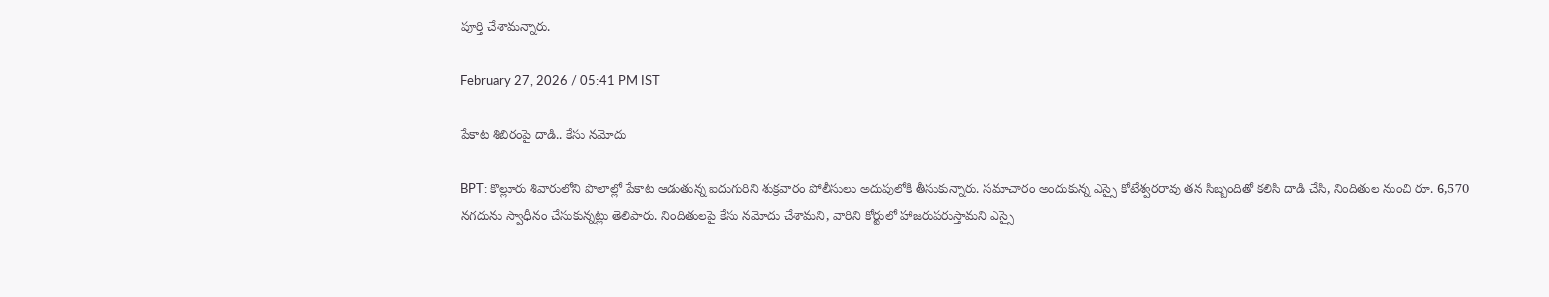పూర్తి చేశామన్నారు.

February 27, 2026 / 05:41 PM IST

పేకాట శిబిరంపై దాడి.. కేసు నమోదు

BPT: కొల్లూరు శివారులోని పొలాల్లో పేకాట ఆడుతున్న ఐదుగురిని శుక్రవారం పోలీసులు అదుపులోకి తీసుకున్నారు. సమాచారం అందుకున్న ఎస్సై కోటేశ్వరరావు తన సిబ్బందితో కలిసి దాడి చేసి, నిందితుల నుంచి రూ. 6,570 నగదును స్వాధీనం చేసుకున్నట్లు తెలిపారు. నిందితులపై కేసు నమోదు చేశామని, వారిని కోర్టులో హాజరుపరుస్తామని ఎస్సై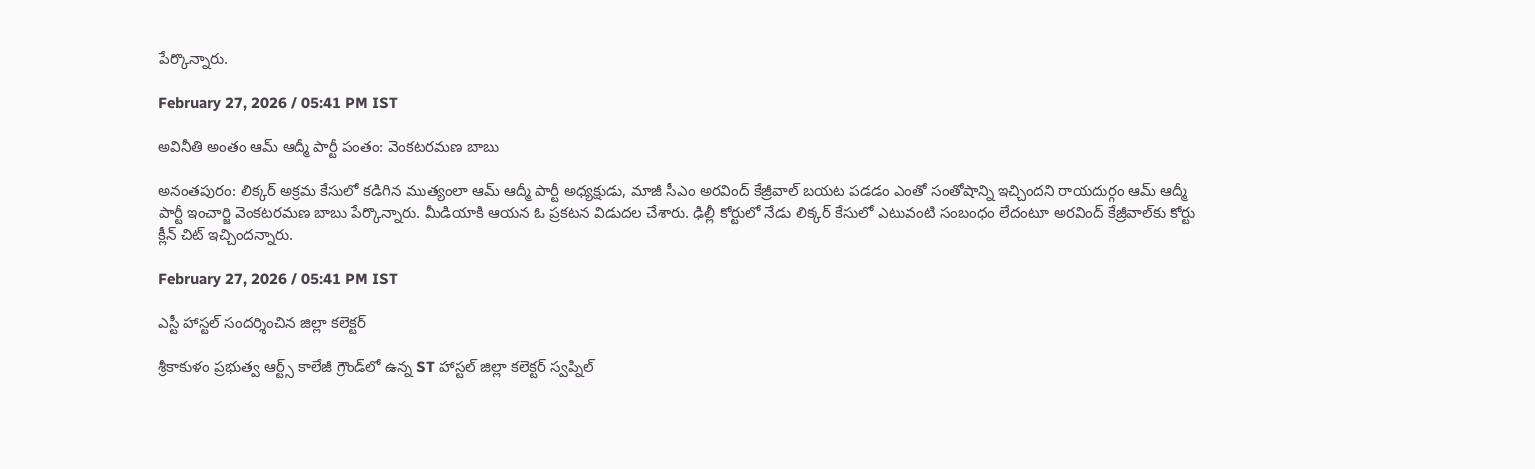పేర్కొన్నారు.

February 27, 2026 / 05:41 PM IST

అవినీతి అంతం ఆమ్ ఆద్మీ పార్టీ పంతం: వెంకటరమణ బాబు

అనంతపురం: లిక్కర్ అక్రమ కేసులో కడిగిన ముత్యంలా ఆమ్ ఆద్మీ పార్టీ అధ్యక్షుడు, మాజీ సీఎం అరవింద్ కేజ్రీవాల్ బయట పడడం ఎంతో సంతోషాన్ని ఇచ్చిందని రాయదుర్గం ఆమ్ ఆద్మీ పార్టీ ఇంచార్జి వెంకటరమణ బాబు పేర్కొన్నారు. మీడియాకి ఆయన ఓ ప్రకటన విడుదల చేశారు. ఢిల్లీ కోర్టులో నేడు లిక్కర్ కేసులో ఎటువంటి సంబంధం లేదంటూ అరవింద్ కేజ్రీవాల్‌కు కోర్టు క్లీన్ చిట్ ఇచ్చిందన్నారు.

February 27, 2026 / 05:41 PM IST

ఎస్టీ హాస్టల్ సందర్శించిన జిల్లా కలెక్టర్

శ్రీకాకుళం ప్రభుత్వ ఆర్ట్స్ కాలేజీ గ్రౌండ్‌లో ఉన్న ST హాస్టల్ జిల్లా కలెక్టర్ స్వప్నిల్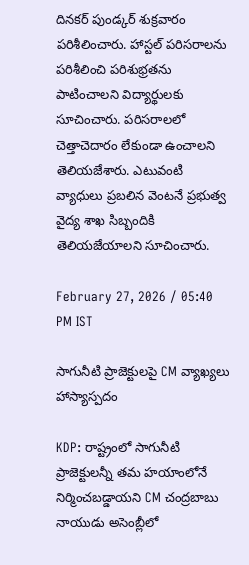దినకర్ పుండ్కర్ శుక్రవారం పరిశీలించారు. హాస్టల్ పరిసరాలను పరిశీలించి పరిశుభ్రతను పాటించాలని విద్యార్థులకు సూచించారు. పరిసరాలలో చెత్తాచెదారం లేకుండా ఉంచాలని తెలియజేశారు. ఎటువంటి వ్యాధులు ప్రబలిన వెంటనే ప్రభుత్వ వైద్య శాఖ సిబ్బందికి తెలియజేయాలని సూచించారు.

February 27, 2026 / 05:40 PM IST

సాగునీటి ప్రాజెక్టులపై CM వ్యాఖ్యలు హాస్యాస్పదం

KDP: రాష్ట్రంలో సాగునీటి ప్రాజెక్టులన్నీ తమ హయాంలోనే నిర్మించబడ్డాయని CM చంద్రబాబు నాయుడు అసెంబ్లీలో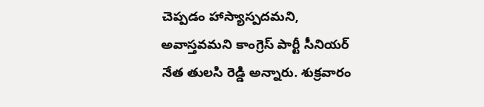చెప్పడం హాస్యాస్పదమని, అవాస్తవమని కాంగ్రెస్ పార్టీ సీనియర్ నేత తులసి రెడ్డి అన్నారు. శుక్రవారం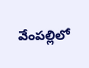వేంపల్లిలో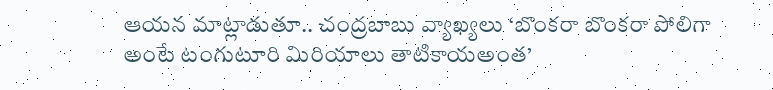ఆయన మాట్లాడుతూ.. చంద్రబాబు వ్యాఖ్యలు ‘బొంకరా బొంకరా పోలిగా అంటే టంగుటూరి మిరియాలు తాటికాయఅంత’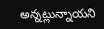అన్నట్లున్నాయని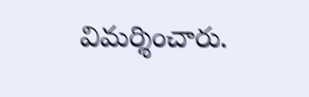విమర్శించారు.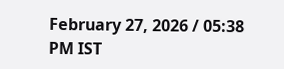February 27, 2026 / 05:38 PM IST